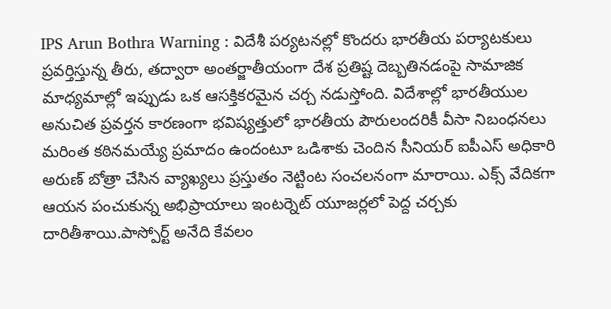IPS Arun Bothra Warning : విదేశీ పర్యటనల్లో కొందరు భారతీయ పర్యాటకులు ప్రవర్తిస్తున్న తీరు, తద్వారా అంతర్జాతీయంగా దేశ ప్రతిష్ట దెబ్బతినడంపై సామాజిక మాధ్యమాల్లో ఇప్పుడు ఒక ఆసక్తికరమైన చర్చ నడుస్తోంది. విదేశాల్లో భారతీయుల అనుచిత ప్రవర్తన కారణంగా భవిష్యత్తులో భారతీయ పౌరులందరికీ వీసా నిబంధనలు మరింత కఠినమయ్యే ప్రమాదం ఉందంటూ ఒడిశాకు చెందిన సీనియర్ ఐపీఎస్ అధికారి అరుణ్ బోత్రా చేసిన వ్యాఖ్యలు ప్రస్తుతం నెట్టింట సంచలనంగా మారాయి. ఎక్స్ వేదికగా ఆయన పంచుకున్న అభిప్రాయాలు ఇంటర్నెట్ యూజర్లలో పెద్ద చర్చకు దారితీశాయి.పాస్పోర్ట్ అనేది కేవలం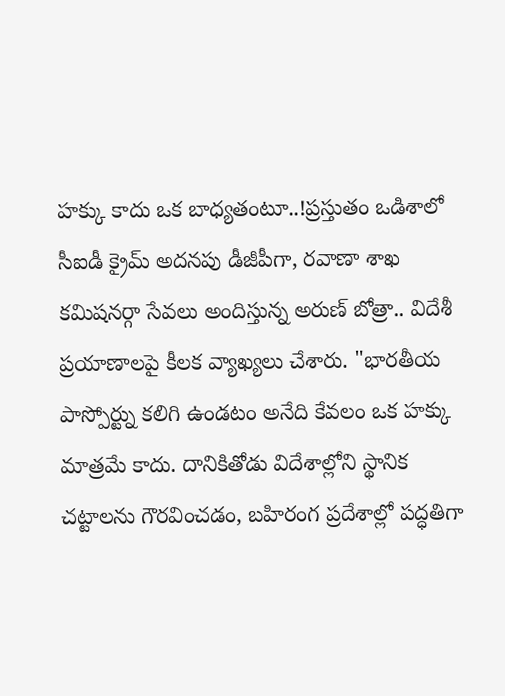హక్కు కాదు ఒక బాధ్యతంటూ..!ప్రస్తుతం ఒడిశాలో సీఐడీ క్రైమ్ అదనపు డీజీపీగా, రవాణా శాఖ కమిషనర్గా సేవలు అందిస్తున్న అరుణ్ బోత్రా.. విదేశీ ప్రయాణాలపై కీలక వ్యాఖ్యలు చేశారు. "భారతీయ పాస్పోర్ట్ను కలిగి ఉండటం అనేది కేవలం ఒక హక్కు మాత్రమే కాదు. దానికితోడు విదేశాల్లోని స్థానిక చట్టాలను గౌరవించడం, బహిరంగ ప్రదేశాల్లో పద్ధతిగా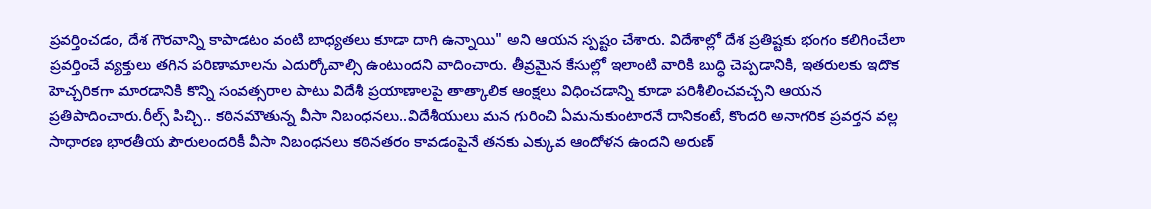ప్రవర్తించడం, దేశ గౌరవాన్ని కాపాడటం వంటి బాధ్యతలు కూడా దాగి ఉన్నాయి" అని ఆయన స్పష్టం చేశారు. విదేశాల్లో దేశ ప్రతిష్టకు భంగం కలిగించేలా ప్రవర్తించే వ్యక్తులు తగిన పరిణామాలను ఎదుర్కోవాల్సి ఉంటుందని వాదించారు. తీవ్రమైన కేసుల్లో ఇలాంటి వారికి బుద్ధి చెప్పడానికి, ఇతరులకు ఇదొక హెచ్చరికగా మారడానికి కొన్ని సంవత్సరాల పాటు విదేశీ ప్రయాణాలపై తాత్కాలిక ఆంక్షలు విధించడాన్ని కూడా పరిశీలించవచ్చని ఆయన ప్రతిపాదించారు.రీల్స్ పిచ్చి.. కఠినమౌతున్న వీసా నిబంధనలు..విదేశీయులు మన గురించి ఏమనుకుంటారనే దానికంటే, కొందరి అనాగరిక ప్రవర్తన వల్ల సాధారణ భారతీయ పౌరులందరికీ వీసా నిబంధనలు కఠినతరం కావడంపైనే తనకు ఎక్కువ ఆందోళన ఉందని అరుణ్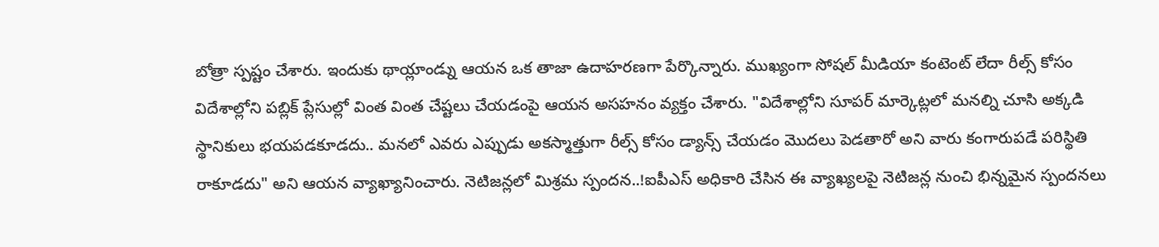బోత్రా స్పష్టం చేశారు. ఇందుకు థాయ్లాండ్ను ఆయన ఒక తాజా ఉదాహరణగా పేర్కొన్నారు. ముఖ్యంగా సోషల్ మీడియా కంటెంట్ లేదా రీల్స్ కోసం విదేశాల్లోని పబ్లిక్ ప్లేసుల్లో వింత వింత చేష్టలు చేయడంపై ఆయన అసహనం వ్యక్తం చేశారు. "విదేశాల్లోని సూపర్ మార్కెట్లలో మనల్ని చూసి అక్కడి స్థానికులు భయపడకూడదు.. మనలో ఎవరు ఎప్పుడు అకస్మాత్తుగా రీల్స్ కోసం డ్యాన్స్ చేయడం మొదలు పెడతారో అని వారు కంగారుపడే పరిస్థితి రాకూడదు" అని ఆయన వ్యాఖ్యానించారు. నెటిజన్లలో మిశ్రమ స్పందన..!ఐపీఎస్ అధికారి చేసిన ఈ వ్యాఖ్యలపై నెటిజన్ల నుంచి భిన్నమైన స్పందనలు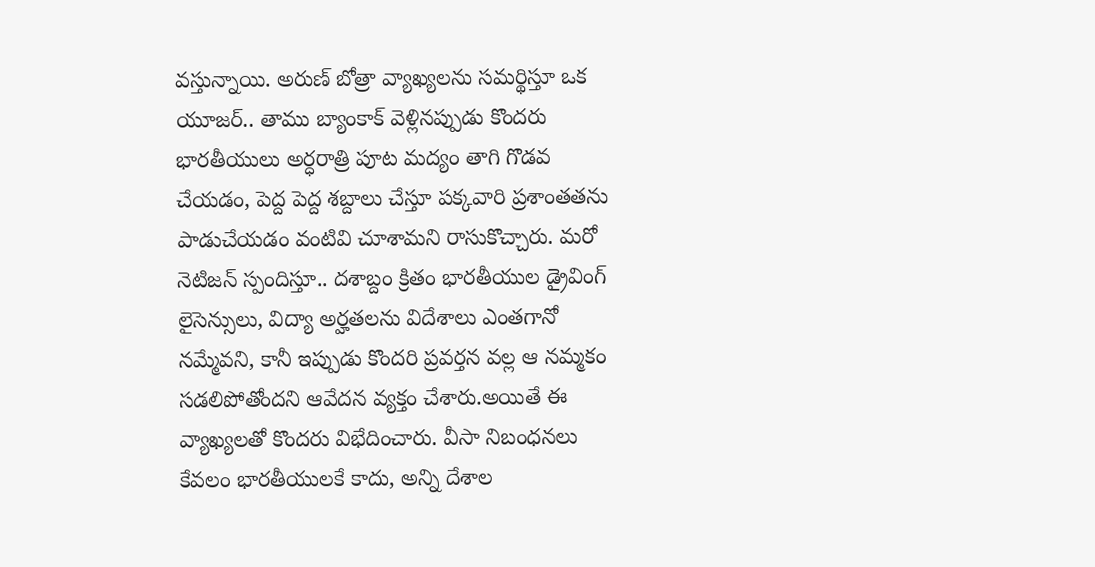వస్తున్నాయి. అరుణ్ బోత్రా వ్యాఖ్యలను సమర్థిస్తూ ఒక యూజర్.. తాము బ్యాంకాక్ వెళ్లినప్పుడు కొందరు భారతీయులు అర్ధరాత్రి పూట మద్యం తాగి గొడవ చేయడం, పెద్ద పెద్ద శబ్దాలు చేస్తూ పక్కవారి ప్రశాంతతను పాడుచేయడం వంటివి చూశామని రాసుకొచ్చారు. మరో నెటిజన్ స్పందిస్తూ.. దశాబ్దం క్రితం భారతీయుల డ్రైవింగ్ లైసెన్సులు, విద్యా అర్హతలను విదేశాలు ఎంతగానో నమ్మేవని, కానీ ఇప్పుడు కొందరి ప్రవర్తన వల్ల ఆ నమ్మకం సడలిపోతోందని ఆవేదన వ్యక్తం చేశారు.అయితే ఈ వ్యాఖ్యలతో కొందరు విభేదించారు. వీసా నిబంధనలు కేవలం భారతీయులకే కాదు, అన్ని దేశాల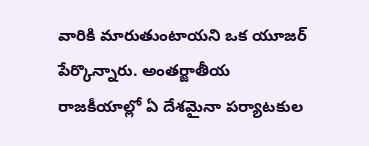వారికి మారుతుంటాయని ఒక యూజర్ పేర్కొన్నారు. అంతర్జాతీయ రాజకీయాల్లో ఏ దేశమైనా పర్యాటకుల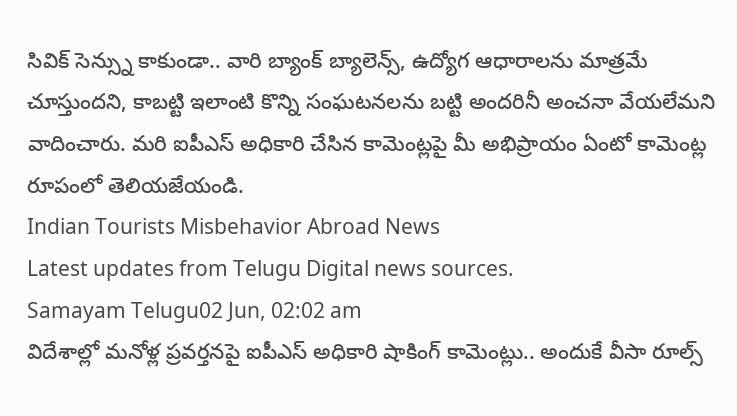సివిక్ సెన్స్ను కాకుండా.. వారి బ్యాంక్ బ్యాలెన్స్, ఉద్యోగ ఆధారాలను మాత్రమే చూస్తుందని, కాబట్టి ఇలాంటి కొన్ని సంఘటనలను బట్టి అందరినీ అంచనా వేయలేమని వాదించారు. మరి ఐపీఎస్ అధికారి చేసిన కామెంట్లపై మీ అభిప్రాయం ఏంటో కామెంట్ల రూపంలో తెలియజేయండి.
Indian Tourists Misbehavior Abroad News
Latest updates from Telugu Digital news sources.
Samayam Telugu02 Jun, 02:02 am
విదేశాల్లో మనోళ్ల ప్రవర్తనపై ఐపీఎస్ అధికారి షాకింగ్ కామెంట్లు.. అందుకే వీసా రూల్స్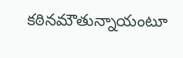కఠినమౌతున్నాయంటూ